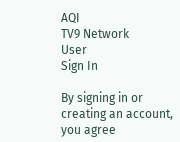AQI
TV9 Network
User
Sign In

By signing in or creating an account, you agree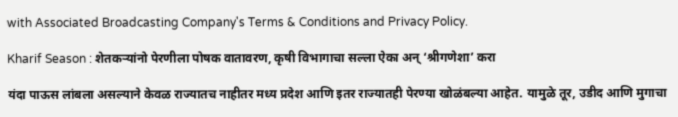with Associated Broadcasting Company's Terms & Conditions and Privacy Policy.

Kharif Season : शेतकऱ्यांनो पेरणीला पोषक वातावरण, कृषी विभागाचा सल्ला ऐका अन् ‘श्रीगणेशा’ करा

यंदा पाऊस लांबला असल्याने केवळ राज्यातच नाहीतर मध्य प्रदेश आणि इतर राज्यातही पेरण्या खोळंबल्या आहेत. यामुळे तूर, उडीद आणि मुगाचा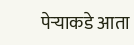पेऱ्याकडे आता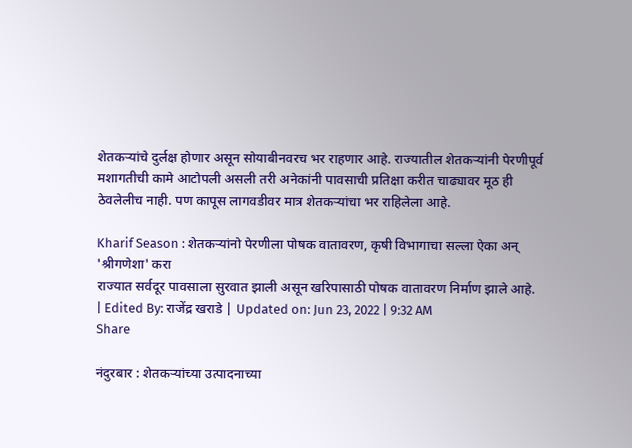शेतकऱ्यांचे दुर्लक्ष होणार असून सोयाबीनवरच भर राहणार आहे. राज्यातील शेतकऱ्यांनी पेरणीपूर्व मशागतीची कामे आटोपली असली तरी अनेकांनी पावसाची प्रतिक्षा करीत चाढ्यावर मूठ ही ठेवलेलीच नाही. पण कापूस लागवडीवर मात्र शेतकऱ्यांचा भर राहिलेला आहे.

Kharif Season : शेतकऱ्यांनो पेरणीला पोषक वातावरण, कृषी विभागाचा सल्ला ऐका अन् 'श्रीगणेशा' करा
राज्यात सर्वदूर पावसाला सुरवात झाली असून खरिपासाठी पोषक वातावरण निर्माण झाले आहे.
| Edited By: राजेंद्र खराडे | Updated on: Jun 23, 2022 | 9:32 AM
Share

नंदुरबार : शेतकऱ्यांच्या उत्पादनाच्या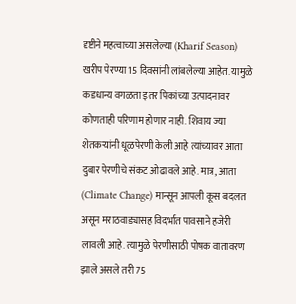दृष्टीने महत्वाच्या असलेल्या (Kharif Season) खरीप पेरण्या 15 दिवसांनी लांबलेल्या आहेत. यामुळे कडधान्य वगळता इतर पिकांच्या उत्पादनावर कोणताही परिणाम होणार नाही. शिवाय ज्या शेतकऱ्यांनी धूळपेरणी केली आहे त्यांच्यावर आता दुबार पेरणीचे संकट ओढावले आहे. मात्र, आता (Climate Change) मान्सून आपली कूस बदलत असून मराठवाड्यासह विदर्भात पावसाने हजेरी लावली आहे. त्यामुळे पेरणीसाठी पोषक वातावरण झाले असले तरी 75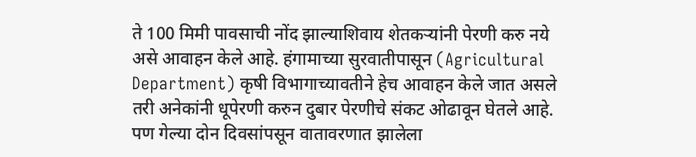ते 100 मिमी पावसाची नोंद झाल्याशिवाय शेतकऱ्यांनी पेरणी करु नये असे आवाहन केले आहे. हंगामाच्या सुरवातीपासून (Agricultural Department) कृषी विभागाच्यावतीने हेच आवाहन केले जात असले तरी अनेकांनी धूपेरणी करुन दुबार पेरणीचे संकट ओढावून घेतले आहे. पण गेल्या दोन दिवसांपसून वातावरणात झालेला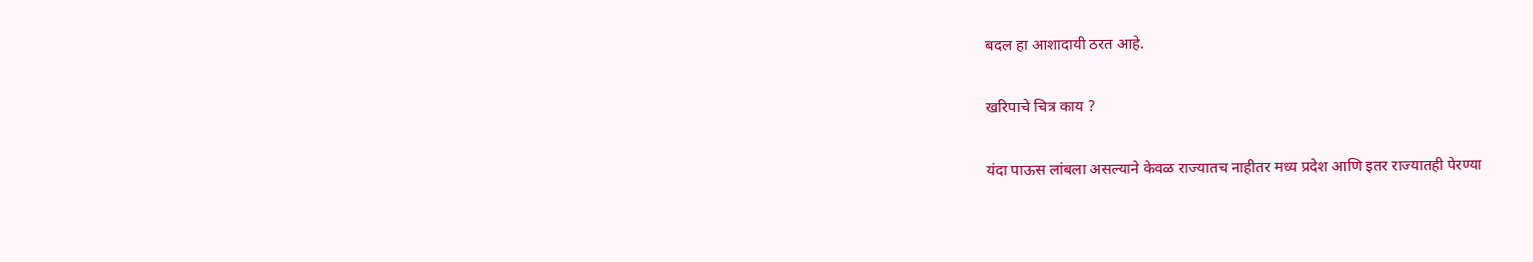बदल हा आशादायी ठरत आहे.

खरिपाचे चित्र काय ?

यंदा पाऊस लांबला असल्याने केवळ राज्यातच नाहीतर मध्य प्रदेश आणि इतर राज्यातही पेरण्या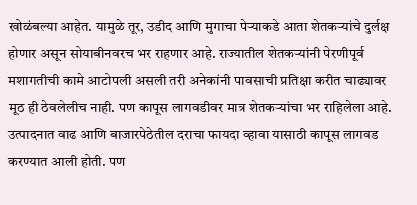खोळंबल्या आहेत. यामुळे तूर, उडीद आणि मुगाचा पेऱ्याकडे आता शेतकऱ्यांचे दुर्लक्ष होणार असून सोयाबीनवरच भर राहणार आहे. राज्यातील शेतकऱ्यांनी पेरणीपूर्व मशागतीची कामे आटोपली असली तरी अनेकांनी पावसाची प्रतिक्षा करीत चाढ्यावर मूठ ही ठेवलेलीच नाही. पण कापूस लागवडीवर मात्र शेतकऱ्यांचा भर राहिलेला आहे. उत्पादनात वाढ आणि बाजारपेठेतील दराचा फायदा व्हावा यासाठी कापूस लागवड करण्यात आली होती. पण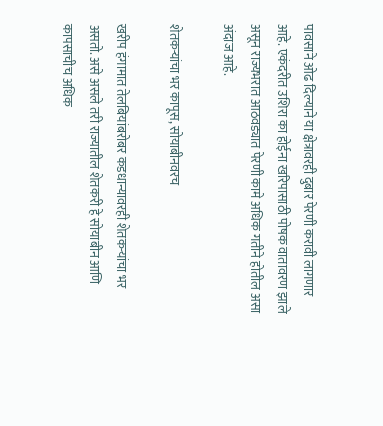पावसाने ओढ दिल्याने या क्षेत्रावरही दुबार पेरणी करावी लागणार आहे. एकंदरीत उशिरा का होईना खरिपासाठी पोषक वातावरण झाले असून राज्यभरात आठवड्यात पेरणी कामे अधिक गतीने होतील असा अंदाज आहे.

शेतकऱ्यांचा भर कापूस, सोयाबीनवरच

खरीप हंगामात तेलबियांबरोबर कडधान्यावरही शेतकऱ्यांचा भर असतो. असे असले तरी राज्यातील शेतकरी हे सोयाबीन आणि कापसाचीच अधिक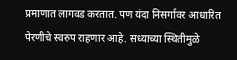प्रमाणात लागवड करतात. पण यंदा निसर्गावर आधारित पेरणीचे स्वरुप राहणार आहे. सध्याच्या स्थितीमुळे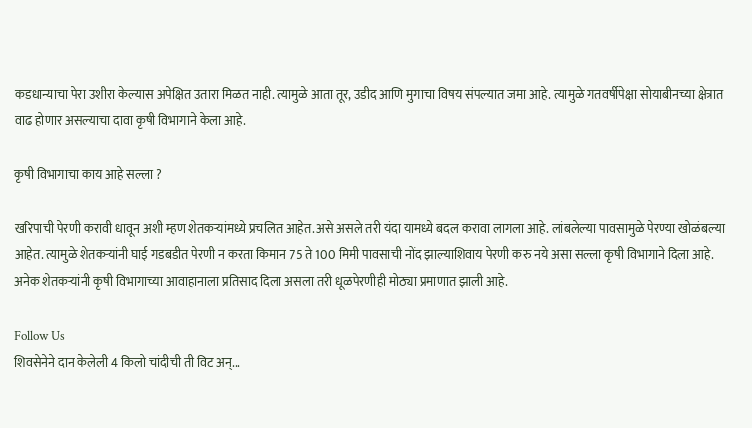कडधान्याचा पेरा उशीरा केल्यास अपेक्षित उतारा मिळत नाही. त्यामुळे आता तूर, उडीद आणि मुगाचा विषय संपल्यात जमा आहे. त्यामुळे गतवर्षीपेक्षा सोयाबीनच्या क्षेत्रात वाढ होणार असल्याचा दावा कृषी विभागाने केला आहे.

कृषी विभागाचा काय आहे सल्ला ?

खरिपाची पेरणी करावी धावून अशी म्हण शेतकऱ्यांमध्ये प्रचलित आहेत.असे असले तरी यंदा यामध्ये बदल करावा लागला आहे. लांबलेल्या पावसामुळे पेरण्या खोळंबल्या आहेत. त्यामुळे शेतकऱ्यांनी घाई गडबडीत पेरणी न करता किमान 75 ते 100 मिमी पावसाची नोंद झाल्याशिवाय पेरणी करु नये असा सल्ला कृषी विभागाने दिला आहे. अनेक शेतकऱ्यांनी कृषी विभागाच्या आवाहानाला प्रतिसाद दिला असला तरी धूळपेरणीही मोठ्या प्रमाणात झाली आहे.

Follow Us
शिवसेनेने दान केलेली 4 किलो चांदीची ती विट अन्...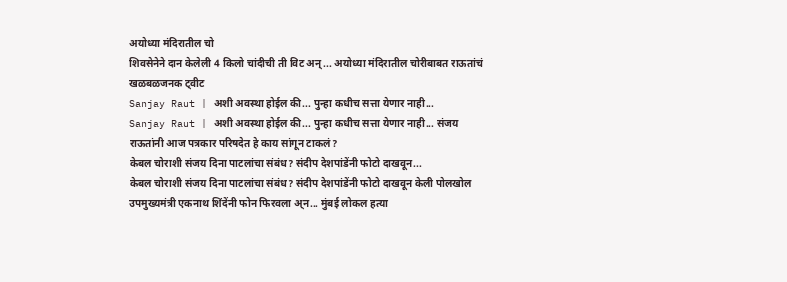अयोध्या मंदिरातील चो
शिवसेनेने दान केलेली 4 किलो चांदीची ती विट अन्... अयोध्या मंदिरातील चोरीबाबत राऊतांचं खळबळजनक ट्वीट
Sanjay Raut | अशी अवस्था होईल की... पुन्हा कधीच सत्ता येणार नाही...
Sanjay Raut | अशी अवस्था होईल की... पुन्हा कधीच सत्ता येणार नाही... संजय राऊतांनी आज पत्रकार परिषदेत हे काय सांगून टाकलं?
केबल चोराशी संजय दिना पाटलांचा संबंध? संदीप देशपांडेंनी फोटो दाखवून...
केबल चोराशी संजय दिना पाटलांचा संबंध? संदीप देशपांडेंनी फोटो दाखवून केली पोलखोल
उपमुख्यमंत्री एकनाथ शिंदेंनी फोन फिरवला अ्न... मुंबई लोकल हत्या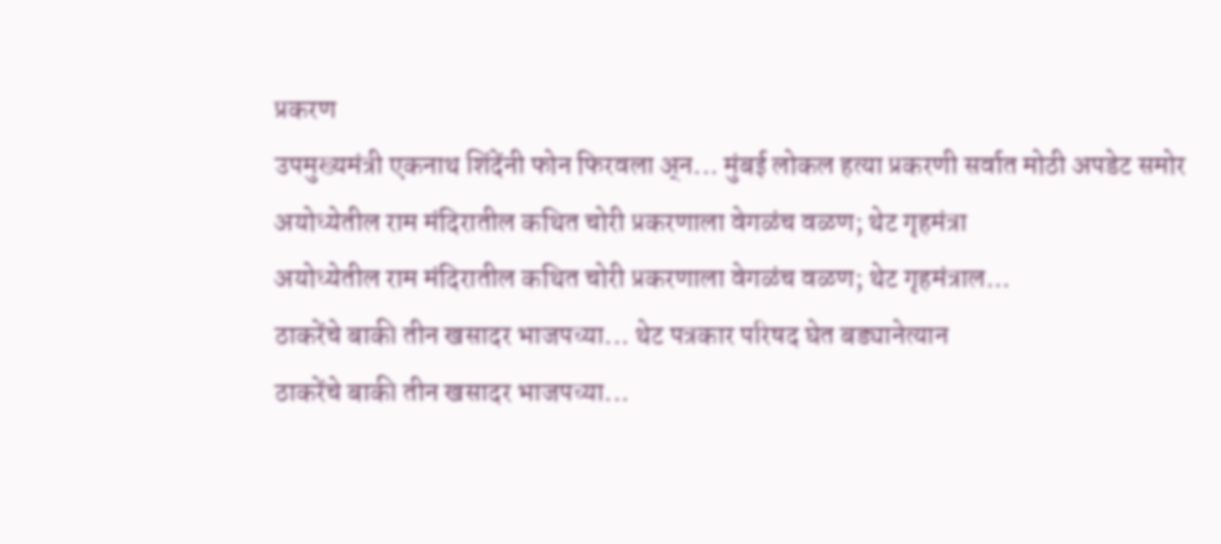प्रकरण
उपमुख्यमंत्री एकनाथ शिंदेंनी फोन फिरवला अ्न... मुंबई लोकल हत्या प्रकरणी सर्वात मोठी अपडेट समोर
अयोध्येतील राम मंदिरातील कथित चोरी प्रकरणाला वेगळंच वळण; थेट गृहमंत्रा
अयोध्येतील राम मंदिरातील कथित चोरी प्रकरणाला वेगळंच वळण; थेट गृहमंत्राल...
ठाकरेंचे बाकी तीन खसादर भाजपच्या... थेट पत्रकार परिषद घेत बड्यानेत्यान
ठाकरेंचे बाकी तीन खसादर भाजपच्या...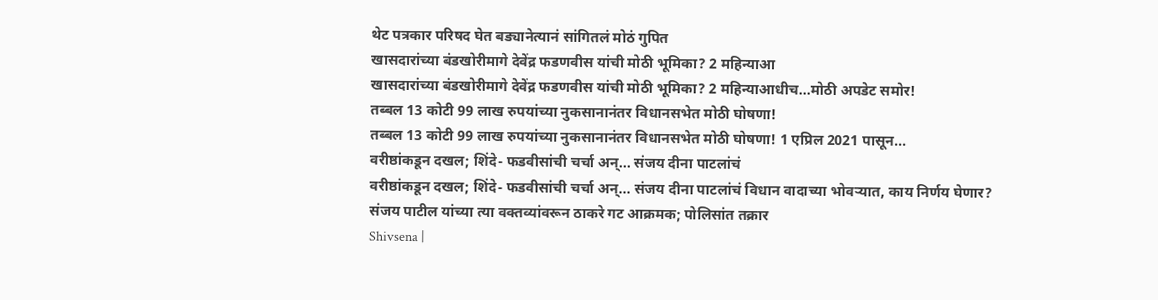थेट पत्रकार परिषद घेत बड्यानेत्यानं सांगितलं मोठं गुपित
खासदारांच्या बंडखोरीमागे देवेंद्र फडणवीस यांची मोठी भूमिका? 2 महिन्याआ
खासदारांच्या बंडखोरीमागे देवेंद्र फडणवीस यांची मोठी भूमिका? 2 महिन्याआधीच...मोठी अपडेट समोर!
तब्बल 13 कोटी 99 लाख रुपयांच्या नुकसानानंतर विधानसभेत मोठी घोषणा!
तब्बल 13 कोटी 99 लाख रुपयांच्या नुकसानानंतर विधानसभेत मोठी घोषणा! 1 एप्रिल 2021 पासून...
वरीष्ठांकडून दखल; शिंदे- फडवीसांची चर्चा अन्... संजय दीना पाटलांचं
वरीष्ठांकडून दखल; शिंदे- फडवीसांची चर्चा अन्... संजय दीना पाटलांचं विधान वादाच्या भोवऱ्यात, काय निर्णय घेणार?
संजय पाटील यांच्या त्या वक्तव्यांवरून ठाकरे गट आक्रमक; पोलिसांत तक्रार
Shivsena |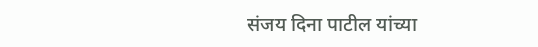संजय दिना पाटील यांच्या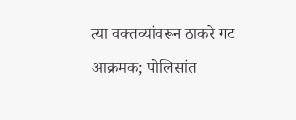त्या वक्तव्यांवरून ठाकरे गट आक्रमक; पोलिसांत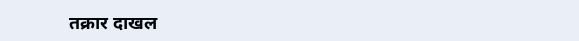तक्रार दाखल